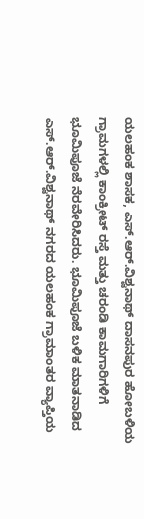ಯಲಹಂಕ ಶಾಸಕ, ಎಸ್.ಆರ್.ವಿಶ್ವನಾಥ್ ದಾಸನಪುರ ಹೋಬಳಿಯ ಗ್ರಾಮಗಳಲ್ಲಿ ಕಾಂಕ್ರೀಟ್ ರಸ್ತೆ ಮತ್ತು ಚರಂಡಿ ಕಾಮಗಾರಿಗಳಿಗೆ ಭೂಮಿಪೂಜೆ ನೆರವೇರಿಸಿದರು. ಭೂಮಿಪೂಜೆ ಬಳಿಕ ಮಾತನಾಡಿದ ಎಸ್.ಆರ್.ವಿಶ್ವನಾಥ್ ನಗರದ ಯಲಹಂಕ ಗ್ರಾಮಾಂತರ ವ್ಯಾಪ್ತಿಯ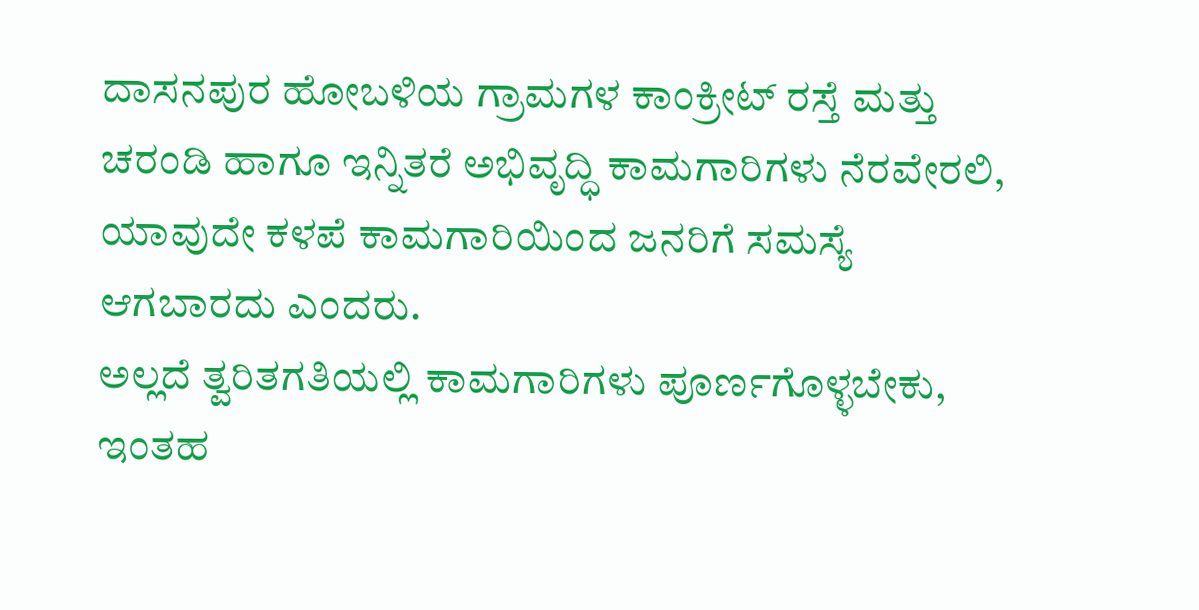ದಾಸನಪುರ ಹೋಬಳಿಯ ಗ್ರಾಮಗಳ ಕಾಂಕ್ರೀಟ್ ರಸ್ತೆ ಮತ್ತು ಚರಂಡಿ ಹಾಗೂ ಇನ್ನಿತರೆ ಅಭಿವೃದ್ಧಿ ಕಾಮಗಾರಿಗಳು ನೆರವೇರಲಿ, ಯಾವುದೇ ಕಳಪೆ ಕಾಮಗಾರಿಯಿಂದ ಜನರಿಗೆ ಸಮಸ್ಯೆ ಆಗಬಾರದು ಎಂದರು.
ಅಲ್ಲದೆ ತ್ವರಿತಗತಿಯಲ್ಲಿ ಕಾಮಗಾರಿಗಳು ಪೂರ್ಣಗೊಳ್ಳಬೇಕು, ಇಂತಹ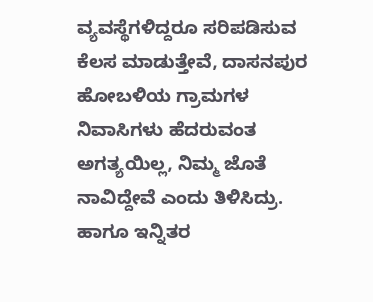ವ್ಯವಸ್ಥೆಗಳಿದ್ದರೂ ಸರಿಪಡಿಸುವ ಕೆಲಸ ಮಾಡುತ್ತೇವೆ, ದಾಸನಪುರ ಹೋಬಳಿಯ ಗ್ರಾಮಗಳ ನಿವಾಸಿಗಳು ಹೆದರುವಂತ ಅಗತ್ಯಯಿಲ್ಲ, ನಿಮ್ಮ ಜೊತೆ ನಾವಿದ್ದೇವೆ ಎಂದು ತಿಳಿಸಿದ್ರು. ಹಾಗೂ ಇನ್ನಿತರ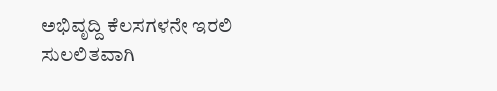ಅಭಿವೃದ್ದಿ ಕೆಲಸಗಳನೇ ಇರಲಿ ಸುಲಲಿತವಾಗಿ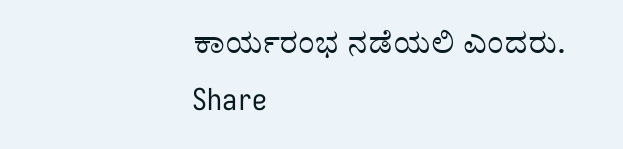ಕಾರ್ಯರಂಭ ನಡೆಯಲಿ ಎಂದರು.
Share